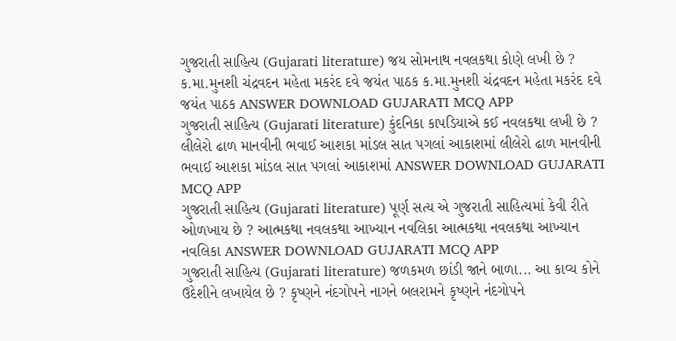ગુજરાતી સાહિત્ય (Gujarati literature) જય સોમનાથ નવલકથા કોણે લખી છે ? ક.મા.મુનશી ચંદ્રવદન મહેતા મકરંદ દવે જયંત પાઠક ક.મા.મુનશી ચંદ્રવદન મહેતા મકરંદ દવે જયંત પાઠક ANSWER DOWNLOAD GUJARATI MCQ APP
ગુજરાતી સાહિત્ય (Gujarati literature) કુંદનિકા કાપડિયાએ કઈ નવલકથા લખી છે ? લીલેરો ઢાળ માનવીની ભવાઈ આશકા માંડલ સાત પગલાં આકાશમાં લીલેરો ઢાળ માનવીની ભવાઈ આશકા માંડલ સાત પગલાં આકાશમાં ANSWER DOWNLOAD GUJARATI MCQ APP
ગુજરાતી સાહિત્ય (Gujarati literature) પૂર્ણ સત્ય એ ગુજરાતી સાહિત્યમાં કેવી રીતે ઓળખાય છે ? આત્મકથા નવલકથા આખ્યાન નવલિકા આત્મકથા નવલકથા આખ્યાન નવલિકા ANSWER DOWNLOAD GUJARATI MCQ APP
ગુજરાતી સાહિત્ય (Gujarati literature) જળકમળ છાંડી જાને બાળા... આ કાવ્ય કોને ઉદેશીને લખાયેલ છે ? કૃષ્ણને નંદગોપને નાગને બલરામને કૃષ્ણને નંદગોપને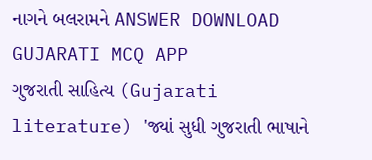નાગને બલરામને ANSWER DOWNLOAD GUJARATI MCQ APP
ગુજરાતી સાહિત્ય (Gujarati literature) 'જ્યાં સુધી ગુજરાતી ભાષાને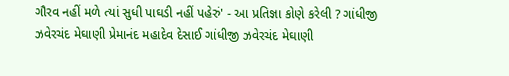ગૌરવ નહીં મળે ત્યાં સુધી પાઘડી નહીં પહેરું' - આ પ્રતિજ્ઞા કોણે કરેલી ? ગાંધીજી ઝવેરચંદ મેઘાણી પ્રેમાનંદ મહાદેવ દેસાઈ ગાંધીજી ઝવેરચંદ મેઘાણી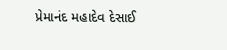પ્રેમાનંદ મહાદેવ દેસાઈ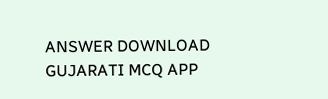ANSWER DOWNLOAD GUJARATI MCQ APP